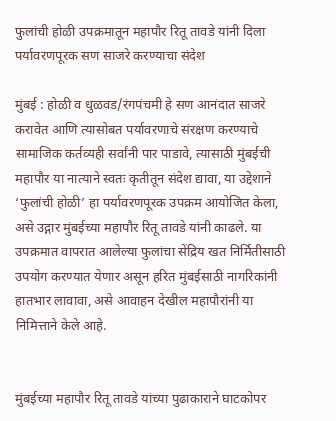फुलांची होळी उपक्रमातून महापौर रितू तावडे यांनी दिला पर्यावरणपूरक सण साजरे करण्याचा संदेश

मुंबई : होळी व धुळवड/रंगपंचमी हे सण आनंदात साजरे करावेत आणि त्यासोबत पर्यावरणाचे संरक्षण करण्याचे सामाजिक कर्तव्यही सर्वांनी पार पाडावे, त्यासाठी मुंबईची महापौर या नात्याने स्वतः कृतीतून संदेश द्यावा, या उद्देशाने ‘फुलांची होळी’ हा पर्यावरणपूरक उपक्रम आयोजित केला, असे उद्गार मुंबईच्या महापौर रितू तावडे यांनी काढले. या उपक्रमात वापरात आलेल्या फुलांचा सेंद्रिय खत निर्मितीसाठी उपयोग करण्यात येणार असून हरित मुंबईसाठी नागरिकांनी हातभार लावावा, असे आवाहन देखील महापौरांनी या निमित्ताने केले आहे.


मुंबईच्या महापौर रितू तावडे यांच्या पुढाकाराने घाटकोपर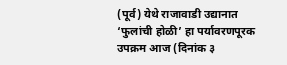(पूर्व) येथे राजावाडी उद्यानात ‘फुलांची होळी’ हा पर्यावरणपूरक उपक्रम आज (दिनांक ३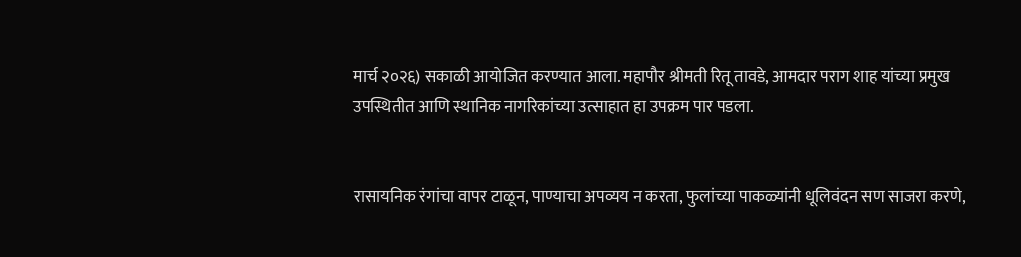मार्च २०२६) सकाळी आयोजित करण्यात आला. महापौर श्रीमती रितू तावडे, आमदार पराग शाह यांच्या प्रमुख उपस्थितीत आणि स्थानिक नागरिकांच्या उत्साहात हा उपक्रम पार पडला.


रासायनिक रंगांचा वापर टाळून, पाण्याचा अपव्यय न करता, फुलांच्या पाकळ्यांनी धूलिवंदन सण साजरा करणे,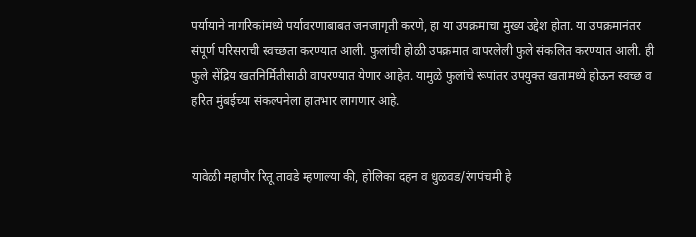पर्यायाने नागरिकांमध्ये पर्यावरणाबाबत जनजागृती करणे, हा या उपक्रमाचा मुख्य उद्देश होता. या उपक्रमानंतर संपूर्ण परिसराची स्वच्छता करण्यात आली. फुलांची होळी उपक्रमात वापरलेली फुले संकलित करण्यात आली. ही फुले सेंद्रिय खतनिर्मितीसाठी वापरण्यात येणार आहेत. यामुळे फुलांचे रूपांतर उपयुक्त खतामध्ये होऊन स्वच्छ व हरित मुंबईच्या संकल्पनेला हातभार लागणार आहे.


यावेळी महापौर रितू तावडे म्हणाल्या की, होलिका दहन व धुळवड/रंगपंचमी हे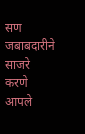सण जबाबदारीने साजरे करणे आपले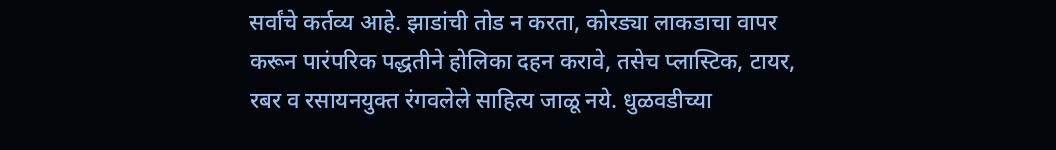सर्वांचे कर्तव्य आहे. झाडांची तोड न करता, कोरड्या लाकडाचा वापर करून पारंपरिक पद्धतीने होलिका दहन करावे, तसेच प्लास्टिक, टायर, रबर व रसायनयुक्त रंगवलेले साहित्य जाळू नये. धुळवडीच्या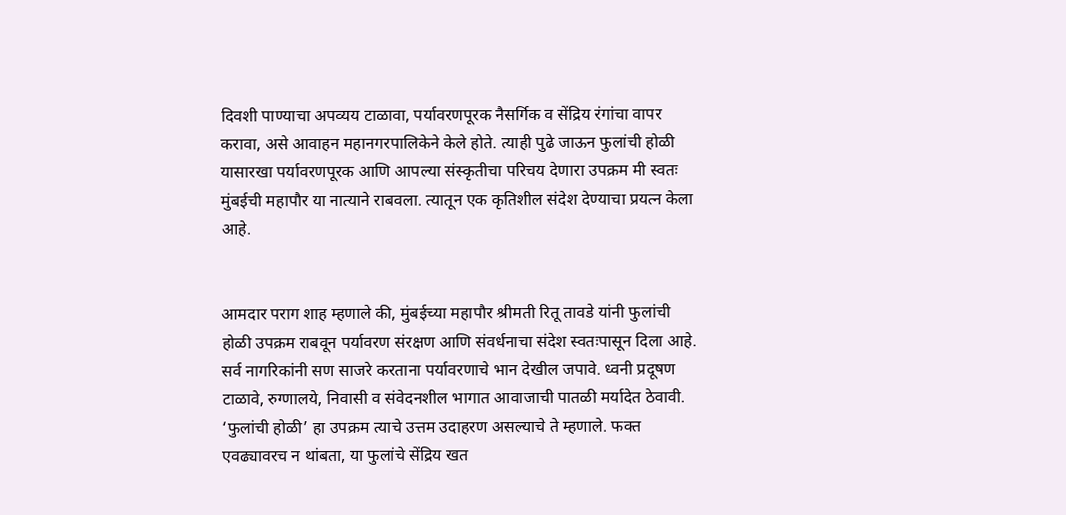दिवशी पाण्याचा अपव्यय टाळावा, पर्यावरणपूरक नैसर्गिक व सेंद्रिय रंगांचा वापर करावा, असे आवाहन महानगरपालिकेने केले होते. त्याही पुढे जाऊन फुलांची होळी यासारखा पर्यावरणपूरक आणि आपल्या संस्कृतीचा परिचय देणारा उपक्रम मी स्वतः मुंबईची महापौर या नात्याने राबवला. त्यातून एक कृतिशील संदेश देण्याचा प्रयत्न केला आहे.


आमदार पराग शाह म्हणाले की, मुंबईच्या महापौर श्रीमती रितू तावडे यांनी फुलांची होळी उपक्रम राबवून पर्यावरण संरक्षण आणि संवर्धनाचा संदेश स्वतःपासून दिला आहे. सर्व नागरिकांनी सण साजरे करताना पर्यावरणाचे भान देखील जपावे. ध्वनी प्रदूषण टाळावे, रुग्णालये, निवासी व संवेदनशील भागात आवाजाची पातळी मर्यादेत ठेवावी. ‘फुलांची होळी’ हा उपक्रम त्याचे उत्तम उदाहरण असल्याचे ते म्हणाले. फक्त एवढ्यावरच न थांबता, या फुलांचे सेंद्रिय खत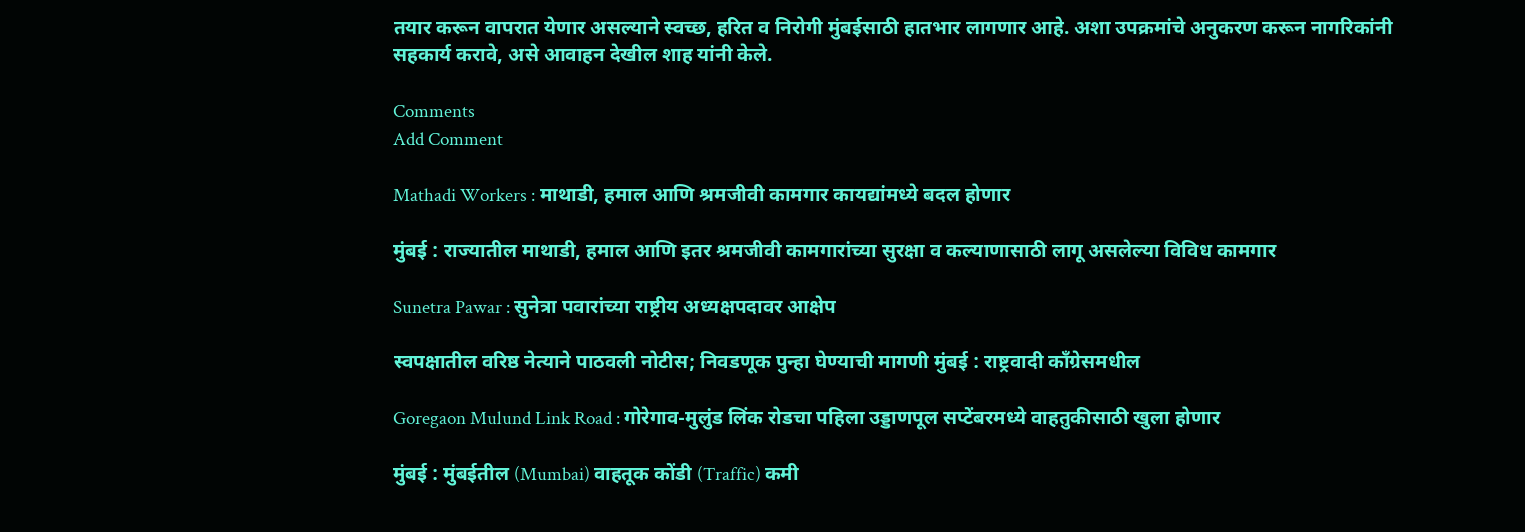तयार करून वापरात येणार असल्याने स्वच्छ, हरित व निरोगी मुंबईसाठी हातभार लागणार आहे. अशा उपक्रमांचे अनुकरण करून नागरिकांनी सहकार्य करावे, असे आवाहन देखील शाह यांनी केले.

Comments
Add Comment

Mathadi Workers : माथाडी, हमाल आणि श्रमजीवी कामगार कायद्यांमध्ये बदल होणार

मुंबई : राज्यातील माथाडी, हमाल आणि इतर श्रमजीवी कामगारांच्या सुरक्षा व कल्याणासाठी लागू असलेल्या विविध कामगार

Sunetra Pawar : सुनेत्रा पवारांच्या राष्ट्रीय अध्यक्षपदावर आक्षेप

स्वपक्षातील वरिष्ठ नेत्याने पाठवली नोटीस; निवडणूक पुन्हा घेण्याची मागणी मुंबई : राष्ट्रवादी काँग्रेसमधील

Goregaon Mulund Link Road : गोरेगाव-मुलुंड लिंक रोडचा पहिला उड्डाणपूल सप्टेंबरमध्ये वाहतुकीसाठी खुला होणार

मुंबई : मुंबईतील (Mumbai) वाहतूक कोंडी (Traffic) कमी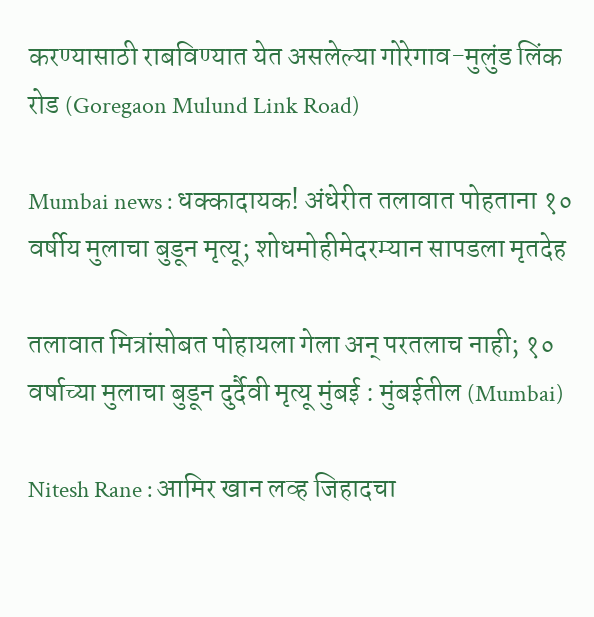करण्यासाठी राबविण्यात येत असलेल्या गोरेगाव-मुलुंड लिंक रोड (Goregaon Mulund Link Road)

Mumbai news : धक्कादायक! अंधेरीत तलावात पोहताना १० वर्षीय मुलाचा बुडून मृत्यू; शोधमोहीमेदरम्यान सापडला मृतदेह

तलावात मित्रांसोबत पोहायला गेला अन् परतलाच नाही; १० वर्षाच्या मुलाचा बुडून दुर्दैवी मृत्यू मुंबई : मुंबईतील (Mumbai)

Nitesh Rane : आमिर खान लव्ह जिहादचा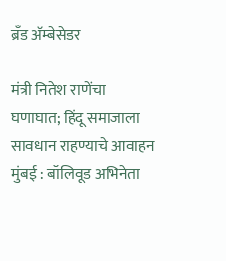ब्रँड अ‍ॅम्बेसेडर

मंत्री नितेश राणेंचा घणाघात; हिंदू समाजाला सावधान राहण्याचे आवाहन मुंबई : बॉलिवूड अभिनेता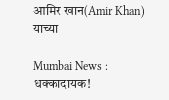आमिर खान(Amir Khan) याच्या

Mumbai News : धक्कादायक!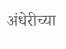अंधेरीच्या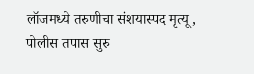लॉजमध्ये तरुणीचा संशयास्पद मृत्यू, पोलीस तपास सुरु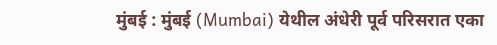मुंबई : मुंबई (Mumbai) येथील अंधेरी पूर्व परिसरात एका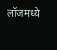लॉजमध्ये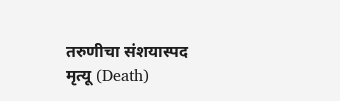तरुणीचा संशयास्पद मृत्यू (Death)